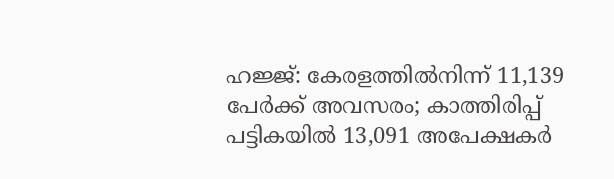ഹജ്ജ്: കേരളത്തില്‍നിന്ന് 11,139 പേര്‍ക്ക് അവസരം; കാത്തിരിപ്പ് പട്ടികയില്‍ 13,091 അപേക്ഷകര്‍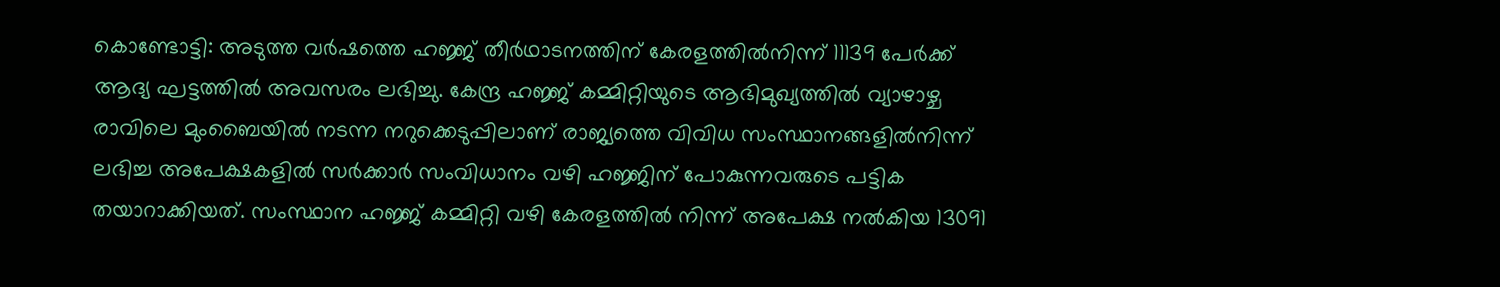കൊണ്ടോട്ടി: അടുത്ത വര്‍ഷത്തെ ഹജ്ജ് തീര്‍ഥാടനത്തിന് കേരളത്തില്‍നിന്ന് 11139 പേര്‍ക്ക് ആദ്യ ഘട്ടത്തില്‍ അവസരം ലഭിച്ചു. കേന്ദ്ര ഹജ്ജ് കമ്മിറ്റിയുടെ ആഭിമുഖ്യത്തില്‍ വ്യാഴാഴ്ച രാവിലെ മുംബൈയില്‍ നടന്ന നറുക്കെടുപ്പിലാണ് രാജ്യത്തെ വിവിധ സംസ്ഥാനങ്ങളില്‍നിന്ന് ലഭിച്ച അപേക്ഷകളില്‍ സര്‍ക്കാര്‍ സംവിധാനം വഴി ഹജ്ജിന് പോകുന്നവരുടെ പട്ടിക തയാറാക്കിയത്. സംസ്ഥാന ഹജ്ജ് കമ്മിറ്റി വഴി കേരളത്തില്‍ നിന്ന് അപേക്ഷ നല്‍കിയ 13091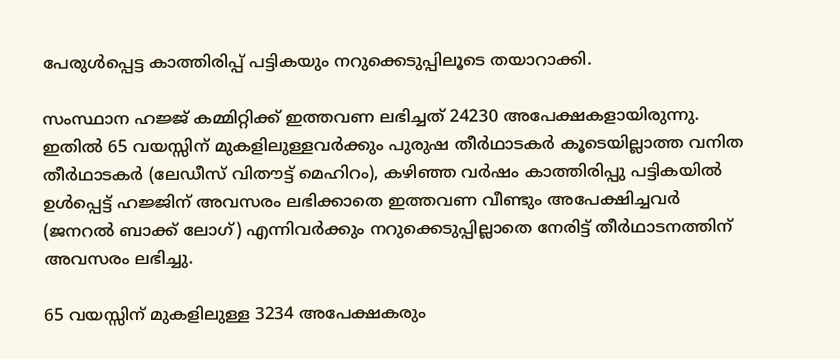പേരുള്‍പ്പെട്ട കാത്തിരിപ്പ് പട്ടികയും നറുക്കെടുപ്പിലൂടെ തയാറാക്കി.

സംസ്ഥാന ഹജ്ജ് കമ്മിറ്റിക്ക് ഇത്തവണ ലഭിച്ചത് 24230 അപേക്ഷകളായിരുന്നു. ഇതില്‍ 65 വയസ്സിന് മുകളിലുള്ളവര്‍ക്കും പുരുഷ തീര്‍ഥാടകര്‍ കൂടെയില്ലാത്ത വനിത തീര്‍ഥാടകര്‍ (ലേഡീസ് വിതൗട്ട് മെഹിറം), കഴിഞ്ഞ വര്‍ഷം കാത്തിരിപ്പു പട്ടികയില്‍ ഉള്‍പ്പെട്ട് ഹജ്ജിന് അവസരം ലഭിക്കാതെ ഇത്തവണ വീണ്ടും അപേക്ഷിച്ചവര്‍ (ജനറല്‍ ബാക്ക് ലോഗ്) എന്നിവര്‍ക്കും നറുക്കെടുപ്പില്ലാതെ നേരിട്ട് തീര്‍ഥാടനത്തിന് അവസരം ലഭിച്ചു.

65 വയസ്സിന് മുകളിലുള്ള 3234 അപേക്ഷകരും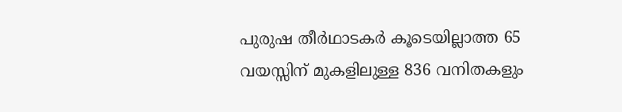പുരുഷ തീര്‍ഥാടകര്‍ കൂടെയില്ലാത്ത 65 വയസ്സിന് മുകളിലുള്ള 836 വനിതകളും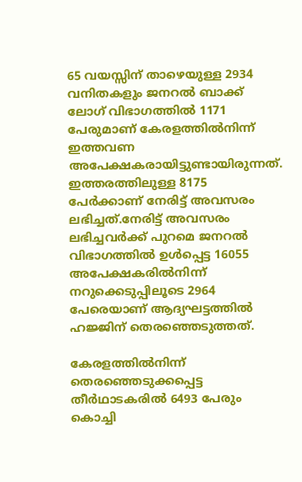65 വയസ്സിന് താഴെയുള്ള 2934 വനിതകളും ജനറല്‍ ബാക്ക് ലോഗ് വിഭാഗത്തില്‍ 1171 പേരുമാണ് കേരളത്തില്‍നിന്ന് ഇത്തവണ അപേക്ഷകരായിട്ടുണ്ടായിരുന്നത്. ഇത്തരത്തിലുള്ള 8175 പേര്‍ക്കാണ് നേരിട്ട് അവസരം ലഭിച്ചത്.നേരിട്ട് അവസരം ലഭിച്ചവര്‍ക്ക് പുറമെ ജനറല്‍ വിഭാഗത്തില്‍ ഉള്‍പ്പെട്ട 16055 അപേക്ഷകരില്‍നിന്ന് നറുക്കെടുപ്പിലൂടെ 2964 പേരെയാണ് ആദ്യഘട്ടത്തില്‍ ഹജ്ജിന് തെരഞ്ഞെടുത്തത്.

കേരളത്തില്‍നിന്ന് തെരഞ്ഞെടുക്കപ്പെട്ട തീര്‍ഥാടകരില്‍ 6493 പേരും കൊച്ചി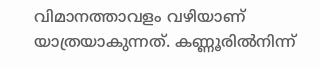വിമാനത്താവളം വഴിയാണ് യാത്രയാകുന്നത്. കണ്ണൂരില്‍നിന്ന്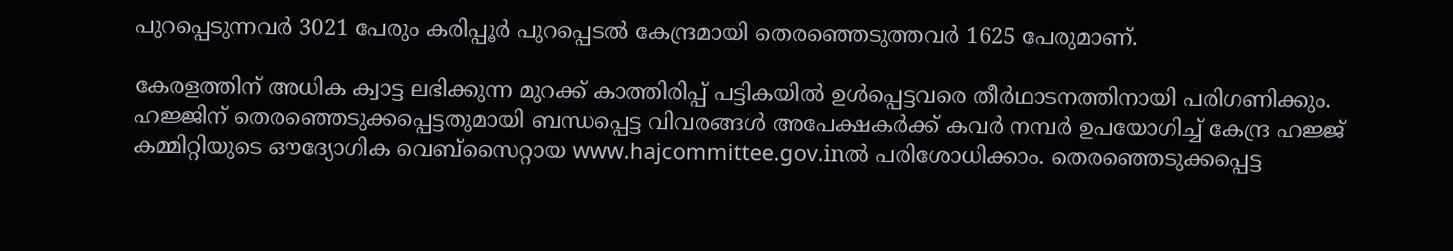പുറപ്പെടുന്നവര്‍ 3021 പേരും കരിപ്പൂർ പുറപ്പെടല്‍ കേന്ദ്രമായി തെരഞ്ഞെടുത്തവര്‍ 1625 പേരുമാണ്.

കേരളത്തിന് അധിക ക്വാട്ട ലഭിക്കുന്ന മുറക്ക് കാത്തിരിപ്പ് പട്ടികയില്‍ ഉള്‍പ്പെട്ടവരെ തീര്‍ഥാടനത്തിനായി പരിഗണിക്കും. ഹജ്ജിന് തെരഞ്ഞെടുക്കപ്പെട്ടതുമായി ബന്ധപ്പെട്ട വിവരങ്ങള്‍ അപേക്ഷകര്‍ക്ക് കവര്‍ നമ്പര്‍ ഉപയോഗിച്ച് കേന്ദ്ര ഹജ്ജ് കമ്മിറ്റിയുടെ ഔദ്യോഗിക വെബ്‌സൈറ്റായ www.hajcommittee.gov.inൽ പരിശോധിക്കാം. തെരഞ്ഞെടുക്കപ്പെട്ട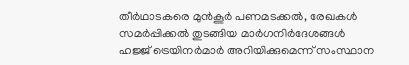തീര്‍ഥാടകരെ മുന്‍കൂര്‍ പണമടക്കല്‍, രേഖകള്‍ സമര്‍പ്പിക്കല്‍ തുടങ്ങിയ മാർഗനിർദേശങ്ങള്‍ ഹജ്ജ് ട്രെയിനര്‍മാര്‍ അറിയിക്കുമെന്ന് സംസ്ഥാന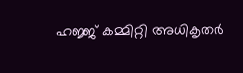ഹജ്ജ് കമ്മിറ്റി അധികൃതര്‍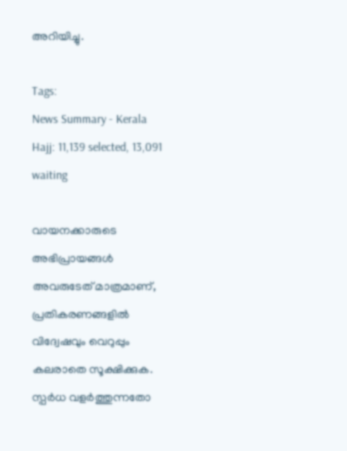അറിയിച്ചു.

Tags:
News Summary - Kerala Hajj: 11,139 selected, 13,091 waiting

വായനക്കാരുടെ അഭിപ്രായങ്ങള്‍ അവരുടേത് മാത്രമാണ്, പ്രതികരണങ്ങളിൽ വിദ്വേഷവും വെറുപ്പും കലരാതെ സൂക്ഷിക്കുക. സ്പർധ വളർത്തുന്നതോ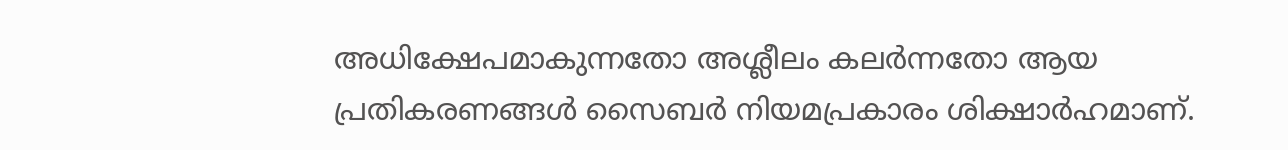അധിക്ഷേപമാകുന്നതോ അശ്ലീലം കലർന്നതോ ആയ പ്രതികരണങ്ങൾ സൈബർ നിയമപ്രകാരം ശിക്ഷാർഹമാണ്.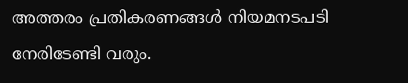അത്തരം പ്രതികരണങ്ങൾ നിയമനടപടി നേരിടേണ്ടി വരും.